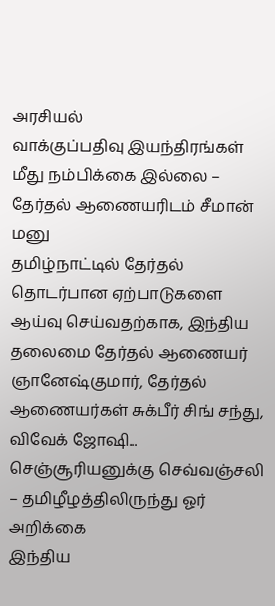அரசியல்
வாக்குப்பதிவு இயந்திரங்கள் மீது நம்பிக்கை இல்லை – தேர்தல் ஆணையரிடம் சீமான் மனு
தமிழ்நாட்டில் தேர்தல் தொடர்பான ஏற்பாடுகளை ஆய்வு செய்வதற்காக, இந்திய தலைமை தேர்தல் ஆணையர் ஞானேஷ்குமார், தேர்தல் ஆணையர்கள் சுக்பீர் சிங் சந்து, விவேக் ஜோஷி...
செஞ்சூரியனுக்கு செவ்வஞ்சலி – தமிழீழத்திலிருந்து ஓர் அறிக்கை
இந்திய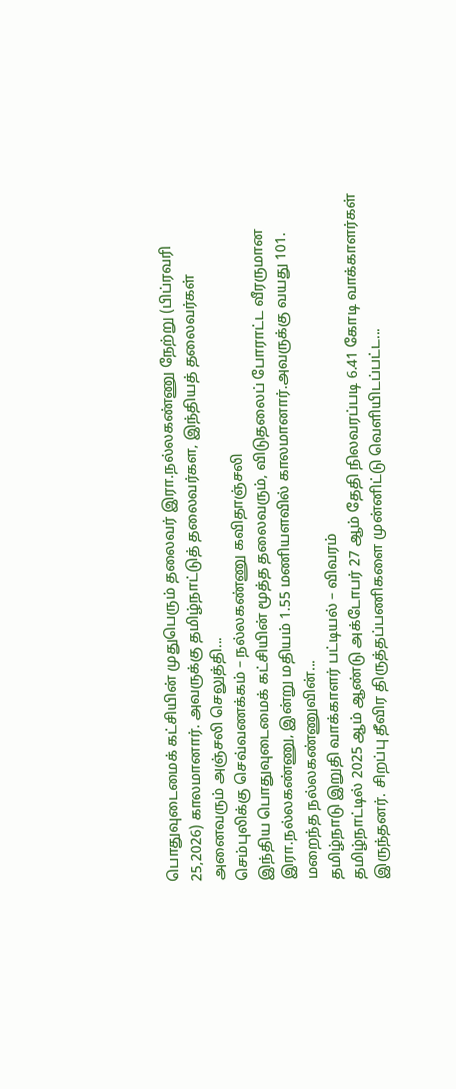பொதுவுடைமைக் கட்சியின் முதுபெரும் தலைவர் இரா.நல்லகண்ணு நேற்று (பிப்ரவரி 25,2026) காலமானார். அவருக்கு தமிழ்நாட்டுத் தலைவர்கள, இந்தியத் தலைவர்கள் அனைவரும் அஞ்சலி செலுத்தி...
செம்புலிக்கு செவ்வணக்கம் – நல்லகண்ணு கவிதாஞ்சலி
இந்திய பொதுவுடைமைக் கட்சியின் மூத்த தலைவரும், விடுதலைப் போராட்ட வீரருமான இரா.நல்லகண்ணு, இன்று மதியம் 1.55 மணியளவில் காலமானார்.அவருக்கு வயது 101. மறைந்த நல்லகண்ணுவின்...
தமிழ்நாடு இறுதி வாக்காளர் பட்டியல் – விவரம்
தமிழ்நாட்டில் 2025 ஆம் ஆண்டு அக்டோபர் 27 ஆம் தேதி நிலவரப்படி 6.41 கோடி வாக்காளர்கள் இருந்தனர். சிறப்பு தீவிர திருத்தப்பணிகளை முன்னிட்டு வெளியிடப்பட்ட...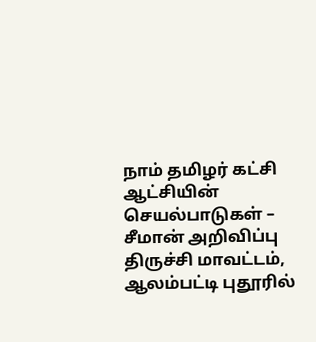நாம் தமிழர் கட்சி ஆட்சியின் செயல்பாடுகள் – சீமான் அறிவிப்பு
திருச்சி மாவட்டம், ஆலம்பட்டி புதூரில்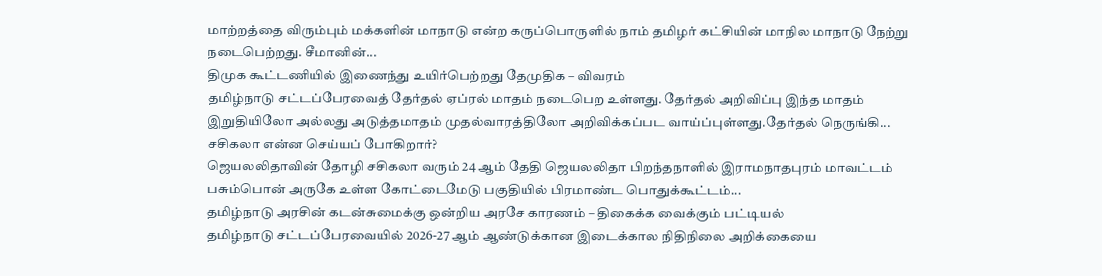மாற்றத்தை விரும்பும் மக்களின் மாநாடு என்ற கருப்பொருளில் நாம் தமிழர் கட்சியின் மாநில மாநாடு நேற்று நடைபெற்றது. சீமானின்...
திமுக கூட்டணியில் இணைந்து உயிர்பெற்றது தேமுதிக – விவரம்
தமிழ்நாடு சட்டப்பேரவைத் தேர்தல் ஏப்ரல் மாதம் நடைபெற உள்ளது. தேர்தல் அறிவிப்பு இந்த மாதம் இறுதியிலோ அல்லது அடுத்தமாதம் முதல்வாரத்திலோ அறிவிக்கப்பட வாய்ப்புள்ளது.தேர்தல் நெருங்கி...
சசிகலா என்ன செய்யப் போகிறார்?
ஜெயலலிதாவின் தோழி சசிகலா வரும் 24 ஆம் தேதி ஜெயலலிதா பிறந்தநாளில் இராமநாதபுரம் மாவட்டம் பசும்பொன் அருகே உள்ள கோட்டைமேடு பகுதியில் பிரமாண்ட பொதுக்கூட்டம்...
தமிழ்நாடு அரசின் கடன்சுமைக்கு ஒன்றிய அரசே காரணம் – திகைக்க வைக்கும் பட்டியல்
தமிழ்நாடு சட்டப்பேரவையில் 2026-27 ஆம் ஆண்டுக்கான இடைக்கால நிதிநிலை அறிக்கையை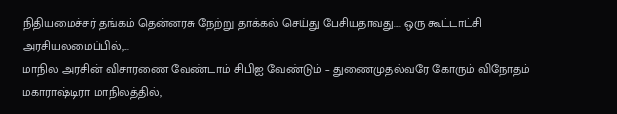நிதியமைச்சர் தங்கம் தென்னரசு நேற்று தாக்கல் செய்து பேசியதாவது.... ஒரு கூட்டாட்சி அரசியலமைப்பில்,...
மாநில அரசின் விசாரணை வேண்டாம் சிபிஐ வேண்டும் – துணைமுதல்வரே கோரும் விநோதம்
மகாராஷ்டிரா மாநிலத்தில்,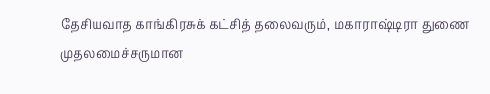தேசியவாத காங்கிரசுக் கட்சித் தலைவரும், மகாராஷ்டிரா துணை முதலமைச்சருமான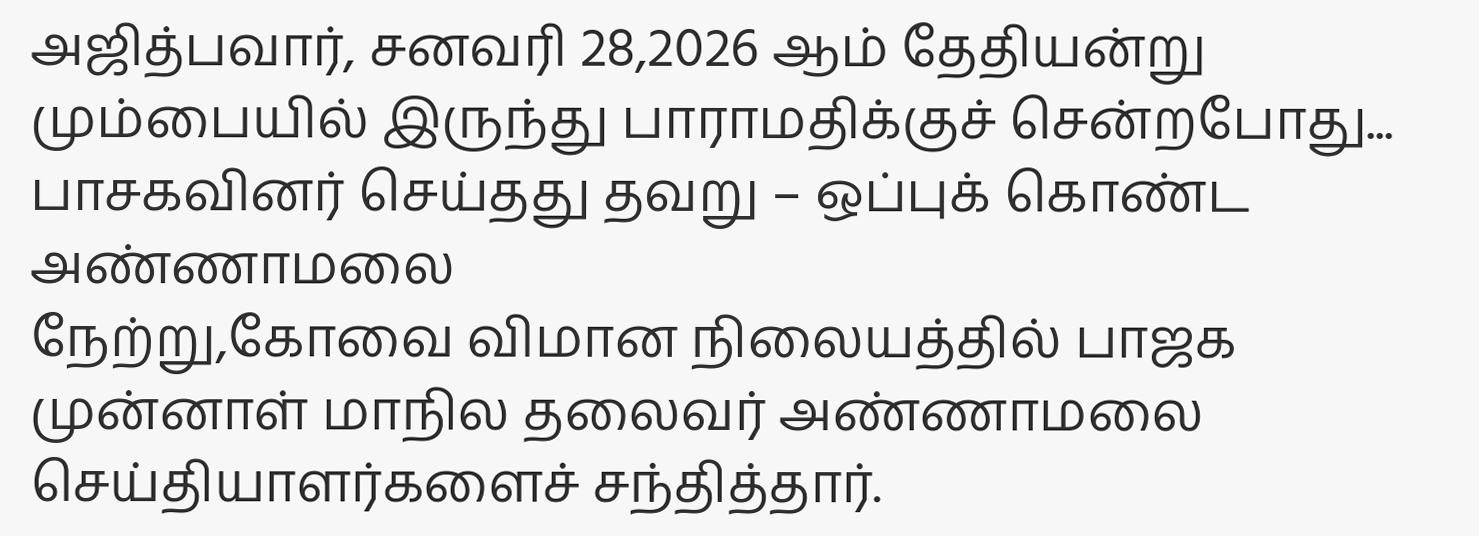அஜித்பவார், சனவரி 28,2026 ஆம் தேதியன்று மும்பையில் இருந்து பாராமதிக்குச் சென்றபோது...
பாசகவினர் செய்தது தவறு – ஒப்புக் கொண்ட அண்ணாமலை
நேற்று,கோவை விமான நிலையத்தில் பாஜக முன்னாள் மாநில தலைவர் அண்ணாமலை செய்தியாளர்களைச் சந்தித்தார்.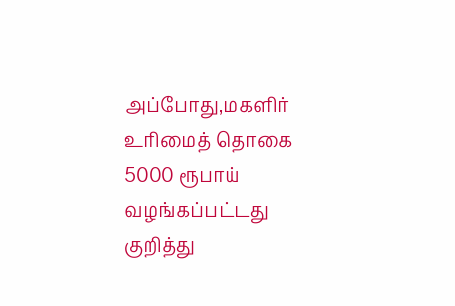அப்போது,மகளிர் உரிமைத் தொகை 5000 ரூபாய் வழங்கப்பட்டது குறித்து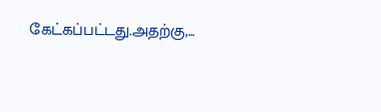கேட்கப்பட்டது.அதற்கு,...